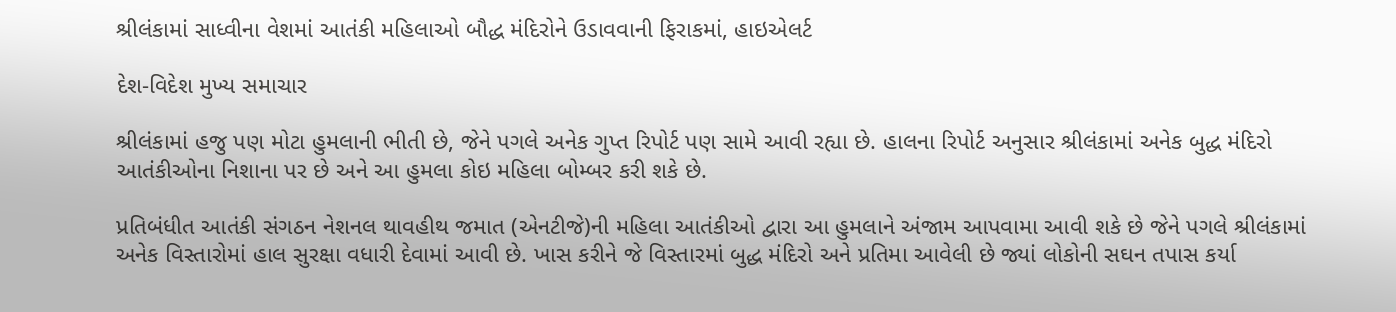શ્રીલંકામાં સાધ્વીના વેશમાં આતંકી મહિલાઓ બૌદ્ધ મંદિરોને ઉડાવવાની ફિરાકમાં, હાઇએલર્ટ

દેશ-વિદેશ મુખ્ય સમાચાર

શ્રીલંકામાં હજુ પણ મોટા હુમલાની ભીતી છે, જેને પગલે અનેક ગુપ્ત રિપોર્ટ પણ સામે આવી રહ્યા છે. હાલના રિપોર્ટ અનુસાર શ્રીલંકામાં અનેક બુદ્ધ મંદિરો આતંકીઓના નિશાના પર છે અને આ હુમલા કોઇ મહિલા બોમ્બર કરી શકે છે.

પ્રતિબંધીત આતંકી સંગઠન નેશનલ થાવહીથ જમાત (એનટીજે)ની મહિલા આતંકીઓ દ્વારા આ હુમલાને અંજામ આપવામા આવી શકે છે જેને પગલે શ્રીલંકામાં અનેક વિસ્તારોમાં હાલ સુરક્ષા વધારી દેવામાં આવી છે. ખાસ કરીને જે વિસ્તારમાં બુદ્ધ મંદિરો અને પ્રતિમા આવેલી છે જ્યાં લોકોની સઘન તપાસ કર્યા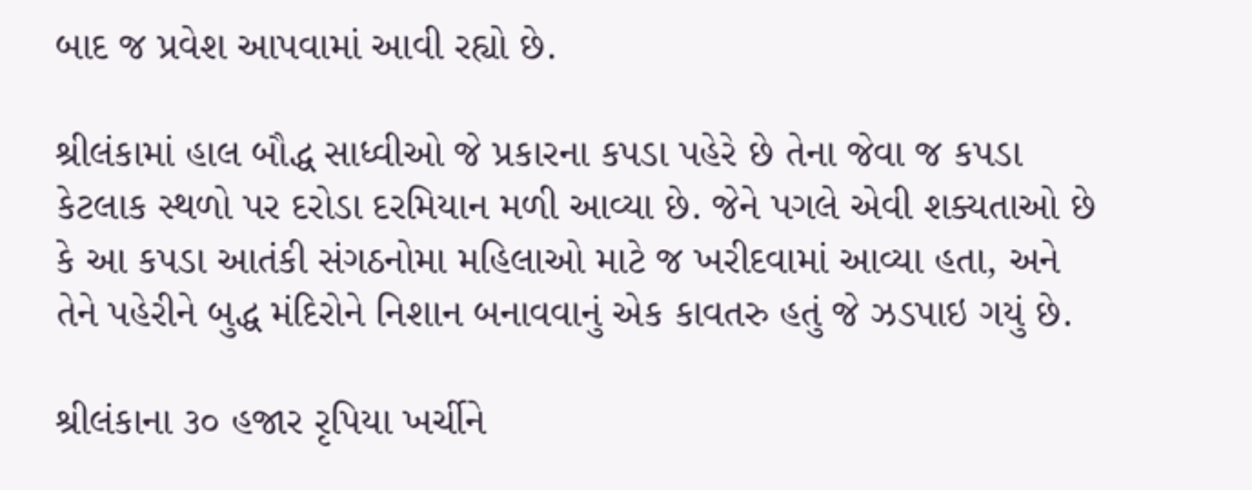બાદ જ પ્રવેશ આપવામાં આવી રહ્યો છે.

શ્રીલંકામાં હાલ બૌદ્ધ સાધ્વીઓ જે પ્રકારના કપડા પહેરે છે તેના જેવા જ કપડા કેટલાક સ્થળો પર દરોડા દરમિયાન મળી આવ્યા છે. જેને પગલે એવી શક્યતાઓ છે કે આ કપડા આતંકી સંગઠનોમા મહિલાઓ માટે જ ખરીદવામાં આવ્યા હતા, અને તેને પહેરીને બુદ્ધ મંદિરોને નિશાન બનાવવાનું એક કાવતરુ હતું જે ઝડપાઇ ગયું છે.

શ્રીલંકાના ૩૦ હજાર રૃપિયા ખર્ચીને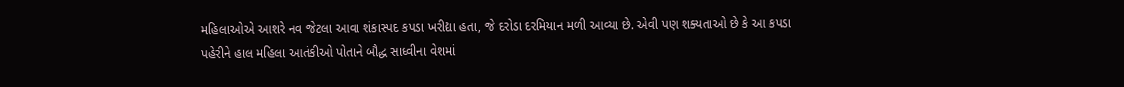મહિલાઓએ આશરે નવ જેટલા આવા શંકાસ્પદ કપડા ખરીદ્યા હતા, જે દરોડા દરમિયાન મળી આવ્યા છે. એવી પણ શક્યતાઓ છે કે આ કપડા પહેરીને હાલ મહિલા આતંકીઓ પોતાને બૌદ્ધ સાધ્વીના વેશમાં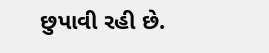છુપાવી રહી છે.